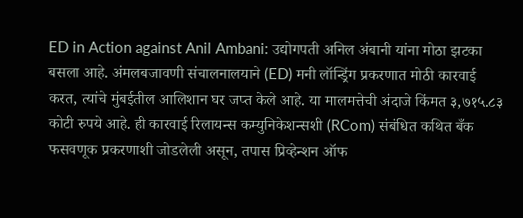ED in Action against Anil Ambani: उद्योगपती अनिल अंबानी यांना मोठा झटका बसला आहे. अंमलबजावणी संचालनालयाने (ED) मनी लॉन्ड्रिंग प्रकरणात मोठी कारवाई करत, त्यांचे मुंबईतील आलिशान घर जप्त केले आहे. या मालमत्तेची अंदाजे किंमत ३,७१५.८३ कोटी रुपये आहे. ही कारवाई रिलायन्स कम्युनिकेशन्सशी (RCom) संबंधित कथित बँक फसवणूक प्रकरणाशी जोडलेली असून, तपास प्रिव्हेन्शन ऑफ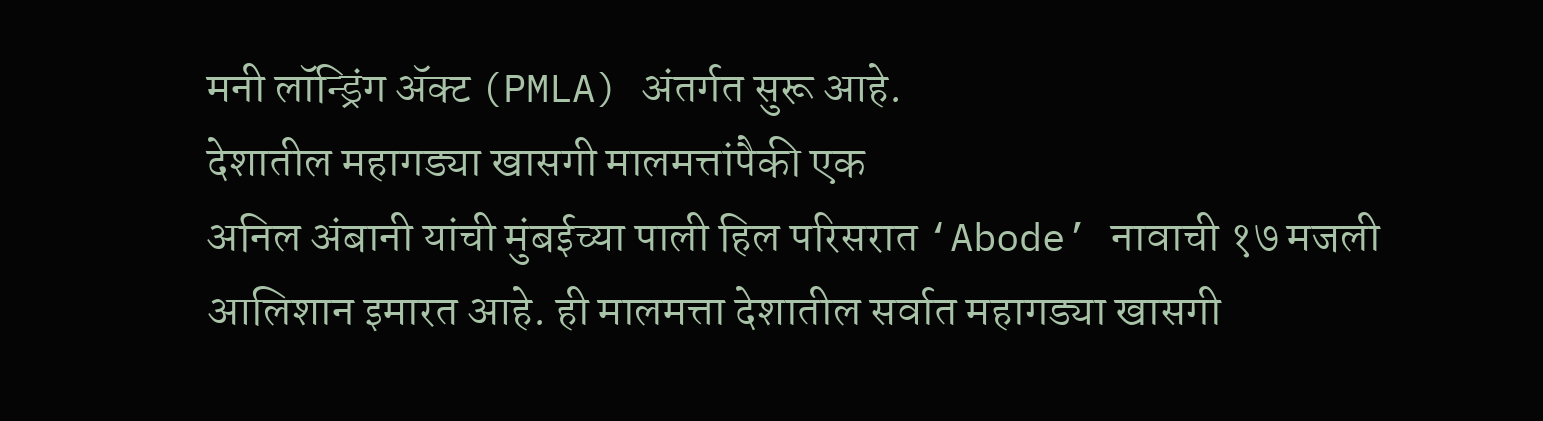मनी लॉन्ड्रिंग ॲक्ट (PMLA) अंतर्गत सुरू आहे.
देशातील महागड्या खासगी मालमत्तांपैकी एक
अनिल अंबानी यांची मुंबईच्या पाली हिल परिसरात ‘Abode’ नावाची १७ मजली आलिशान इमारत आहे. ही मालमत्ता देशातील सर्वात महागड्या खासगी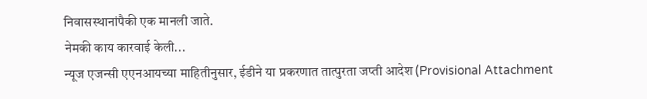निवासस्थानांपैकी एक मानली जाते.
नेमकी काय कारवाई केली...
न्यूज एजन्सी एएनआयच्या माहितीनुसार, ईडीने या प्रकरणात तात्पुरता जप्ती आदेश (Provisional Attachment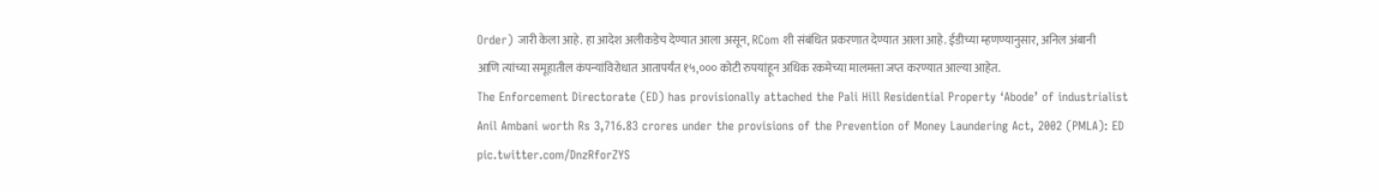Order) जारी केला आहे. हा आदेश अलीकडेच देण्यात आला असून, RCom शी संबंधित प्रकरणात देण्यात आला आहे. ईडीच्या म्हणण्यानुसार, अनिल अंबानी आणि त्यांच्या समूहातील कंपन्यांविरोधात आतापर्यंत १५,००० कोटी रुपयांहून अधिक रकमेच्या मालमत्ता जप्त करण्यात आल्या आहेत.
The Enforcement Directorate (ED) has provisionally attached the Pali Hill Residential Property ‘Abode’ of industrialist Anil Ambani worth Rs 3,716.83 crores under the provisions of the Prevention of Money Laundering Act, 2002 (PMLA): ED pic.twitter.com/DnzRforZYS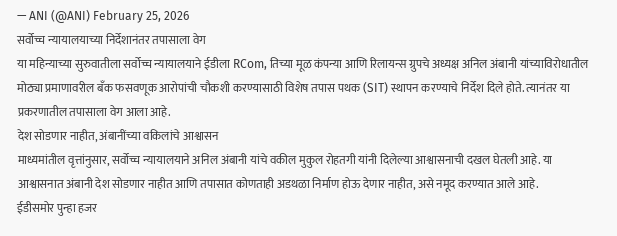— ANI (@ANI) February 25, 2026
सर्वोच्च न्यायालयाच्या निर्देशानंतर तपासाला वेग
या महिन्याच्या सुरुवातीला सर्वोच्च न्यायालयाने ईडीला RCom, तिच्या मूळ कंपन्या आणि रिलायन्स ग्रुपचे अध्यक्ष अनिल अंबानी यांच्याविरोधातील मोठ्या प्रमाणावरील बँक फसवणूक आरोपांची चौकशी करण्यासाठी विशेष तपास पथक (SIT) स्थापन करण्याचे निर्देश दिले होते. त्यानंतर या प्रकरणातील तपासाला वेग आला आहे.
देश सोडणार नाहीत, अंबानींच्या वकिलांचे आश्वासन
माध्यमांतील वृत्तांनुसार, सर्वोच्च न्यायालयाने अनिल अंबानी यांचे वकील मुकुल रोहतगी यांनी दिलेल्या आश्वासनाची दखल घेतली आहे. या आश्वासनात अंबानी देश सोडणार नाहीत आणि तपासात कोणताही अडथळा निर्माण होऊ देणार नाहीत, असे नमूद करण्यात आले आहे.
ईडीसमोर पुन्हा हजर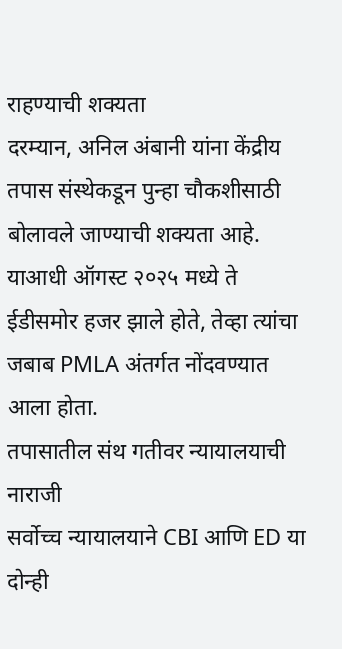राहण्याची शक्यता
दरम्यान, अनिल अंबानी यांना केंद्रीय तपास संस्थेकडून पुन्हा चौकशीसाठी बोलावले जाण्याची शक्यता आहे. याआधी ऑगस्ट २०२५ मध्ये ते ईडीसमोर हजर झाले होते, तेव्हा त्यांचा जबाब PMLA अंतर्गत नोंदवण्यात आला होता.
तपासातील संथ गतीवर न्यायालयाची नाराजी
सर्वोच्च न्यायालयाने CBI आणि ED या दोन्ही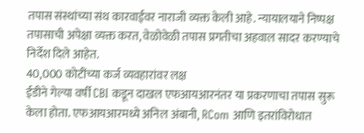तपास संस्थांच्या संथ कारवाईवर नाराजी व्यक्त केली आहे. न्यायालयाने निष्पक्ष तपासाची अपेक्षा व्यक्त करत, वेळोवेळी तपास प्रगतीचा अहवाल सादर करण्याचे निर्देश दिले आहेत.
40,000 कोटींच्या कर्ज व्यवहारांवर लक्ष
ईडीने गेल्या वर्षी CBI कडून दाखल एफआयआरनंतर या प्रकरणाचा तपास सुरू केला होता. एफआयआरमध्ये अनिल अंबानी, RCom आणि इतरांविरोधात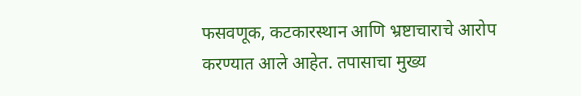फसवणूक, कटकारस्थान आणि भ्रष्टाचाराचे आरोप करण्यात आले आहेत. तपासाचा मुख्य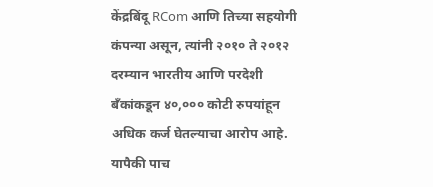केंद्रबिंदू RCom आणि तिच्या सहयोगी कंपन्या असून, त्यांनी २०१० ते २०१२ दरम्यान भारतीय आणि परदेशी बँकांकडून ४०,००० कोटी रुपयांहून अधिक कर्ज घेतल्याचा आरोप आहे. यापैकी पाच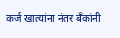कर्ज खात्यांना नंतर बँकांनी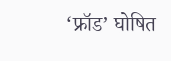‘फ्रॉड’ घोषित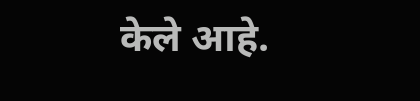केले आहे.